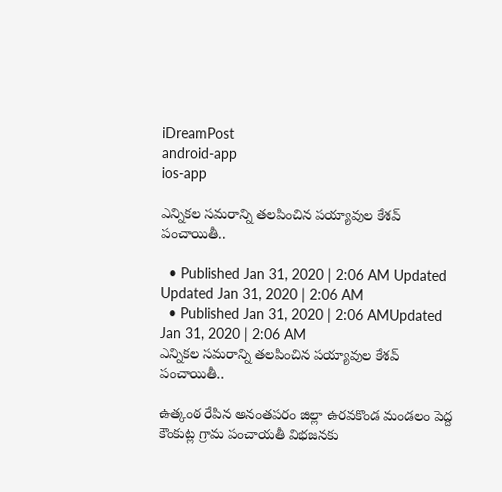iDreamPost
android-app
ios-app

ఎన్నిక‌ల స‌మరాన్ని త‌ల‌పించిన పయ్యావుల కేశవ్ పంచాయితీ..

  • Published Jan 31, 2020 | 2:06 AM Updated Updated Jan 31, 2020 | 2:06 AM
  • Published Jan 31, 2020 | 2:06 AMUpdated Jan 31, 2020 | 2:06 AM
ఎన్నిక‌ల స‌మరాన్ని త‌ల‌పించిన పయ్యావుల కేశవ్ పంచాయితీ..

ఉత్కంఠ రేపిన అనంత‌ప‌రం జిల్లా ఉర‌వ‌కొండ మండ‌లం పెద్ద కౌంకుట్ల గ్రామ పంచాయ‌తీ విభ‌జ‌నకు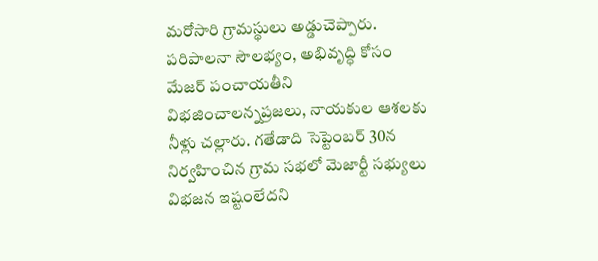మ‌రోసారి గ్రామ‌స్థులు అడ్డుచెప్పారు. ప‌రిపాల‌నా సౌలభ్యం, అభివృద్ధి కోసం మేజ‌ర్ పంచాయ‌తీని విభ‌జించాల‌న్న‌ప్ర‌జ‌లు, నాయ‌కుల ఆశ‌ల‌కు నీళ్లు చ‌ల్లారు. గ‌తేడాది సెప్టెంబ‌ర్ 30న నిర్వ‌హించిన గ్రామ స‌భ‌లో మెజార్టీ స‌భ్యులు విభ‌జన ఇష్టంలేద‌ని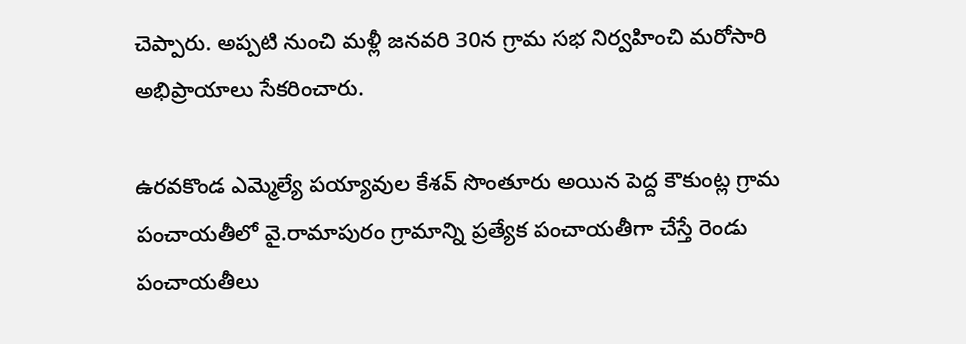చెప్పారు. అప్ప‌టి నుంచి మ‌ళ్లీ జ‌న‌వ‌రి 30న గ్రామ స‌భ నిర్వ‌హించి మ‌రోసారి అభిప్రాయాలు సేక‌రించారు.

ఉర‌వ‌కొండ ఎమ్మెల్యే ప‌య్యావుల కేశ‌వ్ సొంతూరు అయిన పెద్ద కౌకుంట్ల గ్రామ పంచాయ‌తీలో వై.రామాపురం గ్రామాన్ని ప్ర‌త్యేక పంచాయ‌తీగా చేస్తే రెండు పంచాయ‌తీలు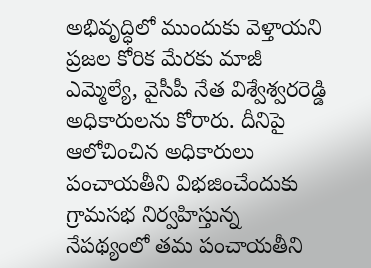అభివృద్ధిలో ముందుకు వెళ్తాయ‌ని ప్ర‌జ‌ల కోరిక మేర‌కు మాజీ ఎమ్మెల్యే, వైసీపీ నేత విశ్వేశ్వ‌ర‌రెడ్డి అధికారుల‌ను కోరారు. దీనిపై ఆలోచించిన అధికారులు పంచాయ‌తీని విభ‌జించేందుకు గ్రామ‌స‌భ నిర్వ‌హిస్తున్న నేప‌థ్యంలో త‌మ పంచాయ‌తీని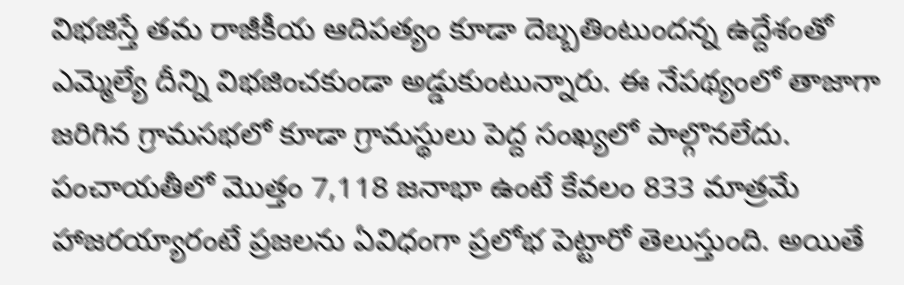విభ‌జిస్తే త‌మ రాజీకీయ ఆదిప‌త్యం కూడా దెబ్బ‌తింటుంద‌న్న ఉద్దేశంతో ఎమ్మెల్యే దీన్ని విభ‌జించ‌కుండా అడ్డుకుంటున్నారు. ఈ నేప‌థ్యంలో తాజాగా జ‌రిగిన గ్రామ‌స‌భ‌లో కూడా గ్రామ‌స్థులు పెద్ద సంఖ్య‌లో పాల్గొన‌లేదు. పంచాయ‌తీలో మొత్తం 7,118 జ‌నాభా ఉంటే కేవ‌లం 833 మాత్ర‌మే హాజ‌ర‌య్యారంటే ప్ర‌జ‌లను ఏవిధంగా ప్ర‌లోభ పెట్టారో తెలుస్తుంది. అయితే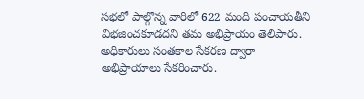స‌భ‌లో పాల్గొన్న వారిలో 622 మంది పంచాయ‌తీని విభ‌జించ‌కూడ‌ద‌ని త‌మ అభిప్రాయం తెలిపారు. అధికారులు సంత‌కాల సేక‌ర‌ణ ద్వారా అభిప్రాయాలు సేక‌రించారు.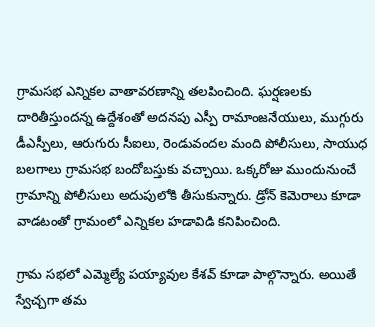గ్రామ‌స‌భ ఎన్నిక‌ల వాతావ‌ర‌ణాన్ని త‌ల‌పించింది. ఘ‌ర్ష‌ణ‌ల‌కు దారితీస్తుంద‌న్న ఉద్దేశంతో అద‌న‌పు ఎస్పీ రామాంజ‌నేయులు, ముగ్గురు డీఎస్పీలు, ఆరుగురు సీఐలు, రెండువంద‌ల మంది పోలీసులు, సాయుధ బ‌ల‌గాలు గ్రామ‌స‌భ బందోబ‌స్తుకు వ‌చ్చాయి. ఒక్క‌రోజు ముందునుంచే గ్రామాన్ని పోలీసులు అదుపులోకి తీసుకున్నారు. డ్రోన్ కెమెరాలు కూడా వాడ‌టంతో గ్రామంలో ఎన్నిక‌ల హ‌డావిడి క‌నిపించింది.

గ్రామ స‌భ‌లో ఎమ్మెల్యే ప‌య్యావుల కేశ‌వ్ కూడా పాల్గొన్నారు. అయితే స్వేచ్చ‌గా త‌మ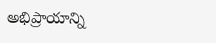అభిప్రాయాన్ని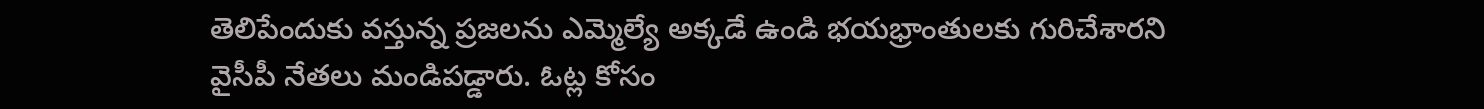తెలిపేందుకు వ‌స్తున్న ప్ర‌జ‌ల‌ను ఎమ్మెల్యే అక్క‌డే ఉండి భ‌య‌భ్రాంతుల‌కు గురిచేశార‌ని వైసీపీ నేత‌లు మండిప‌డ్డారు. ఓట్ల కోసం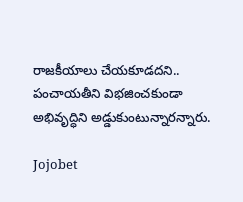రాజకీయాలు చేయ‌కూడ‌ద‌ని.. పంచాయ‌తీని విభ‌జించ‌కుండా అభివృద్ధిని అడ్డుకుంటున్నార‌న్నారు.

Jojobet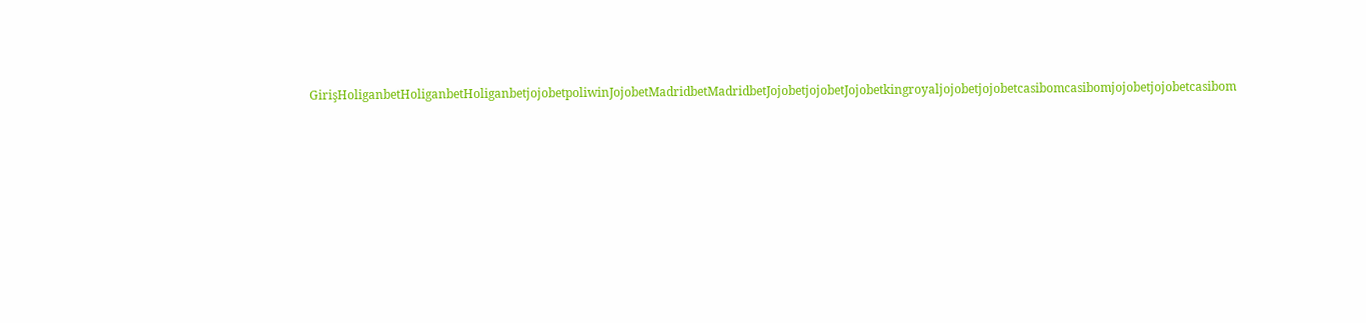GirişHoliganbetHoliganbetHoliganbetjojobetpoliwinJojobetMadridbetMadridbetJojobetjojobetJojobetkingroyaljojobetjojobetcasibomcasibomjojobetjojobetcasibom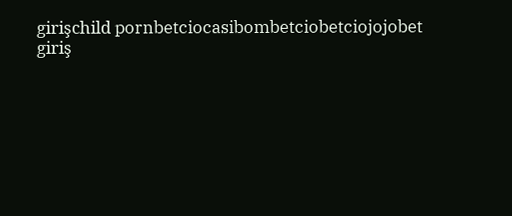girişchild pornbetciocasibombetciobetciojojobet giriş